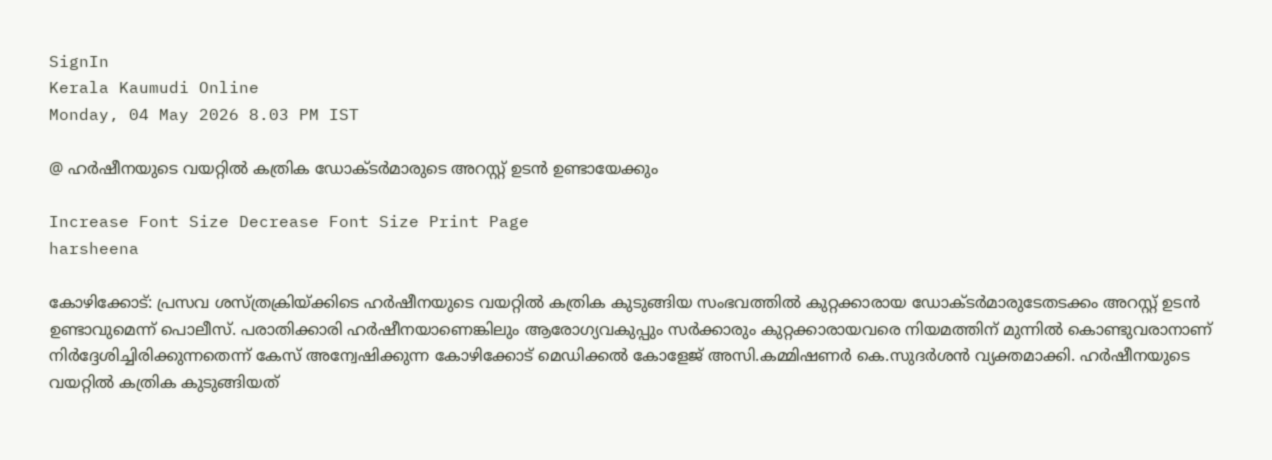SignIn
Kerala Kaumudi Online
Monday, 04 May 2026 8.03 PM IST

@ ഹർഷീനയുടെ വയറ്റിൽ കത്രിക ഡോക്ടർമാരുടെ അറസ്റ്റ് ഉടൻ ഉണ്ടായേക്കും

Increase Font Size Decrease Font Size Print Page
harsheena

കോഴിക്കോട്: പ്രസവ ശസ്ത്രക്രിയ്ക്കിടെ ഹർഷീനയുടെ വയറ്റിൽ കത്രിക കുടുങ്ങിയ സംഭവത്തിൽ കുറ്റക്കാരായ ഡോക്ടർമാരുടേതടക്കം അറസ്റ്റ് ഉടൻ ഉണ്ടാവുമെന്ന് പൊലീസ്. പരാതിക്കാരി ഹർഷീനയാണെങ്കിലും ആരോഗ്യവകുപ്പും സർക്കാരും കുറ്റക്കാരായവരെ നിയമത്തിന് മുന്നിൽ കൊണ്ടുവരാനാണ് നിർദ്ദേശിച്ചിരിക്കുന്നതെന്ന് കേസ് അന്വേഷിക്കുന്ന കോഴിക്കോട് മെഡിക്കൽ കോളേജ് അസി.കമ്മിഷണർ കെ.സുദർശൻ വ്യക്തമാക്കി. ഹർഷീനയുടെ വയറ്റിൽ കത്രിക കുടുങ്ങിയത്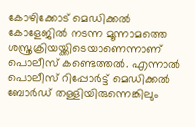കോഴിക്കോട് മെഡിക്കൽ കോളേജിൽ നടന്ന മൂന്നാമത്തെ ശസ്ത്രക്രിയയ്ക്കിടെയാണെന്നാണ് പൊലീസ് കണ്ടെത്തൽ. എന്നാൽ പൊലീസ് റിപ്പോർട്ട് മെഡിക്കൽ ബോർഡ് തള്ളിയിരുന്നെങ്കിലും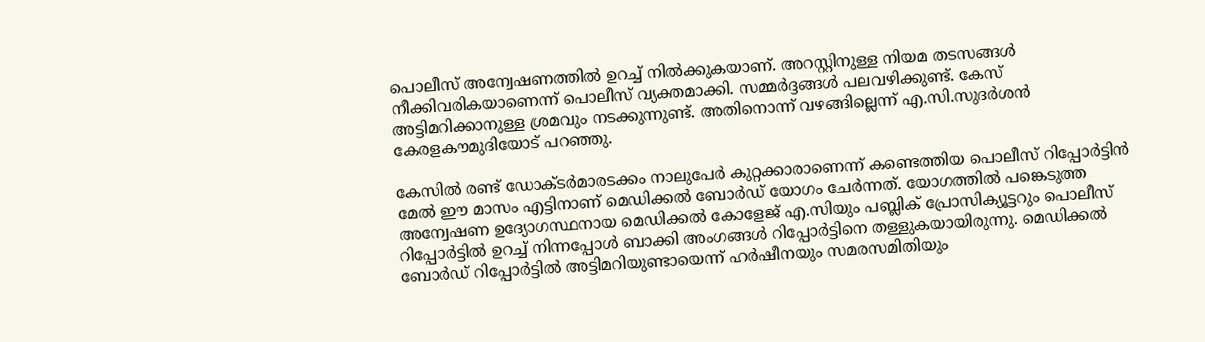പൊലീസ് അന്വേഷണത്തിൽ ഉറച്ച് നിൽക്കുകയാണ്. അറസ്റ്റിനുള്ള നിയമ തടസങ്ങൾ നീക്കിവരികയാണെന്ന് പൊലീസ് വ്യക്തമാക്കി. സമ്മർദ്ദങ്ങൾ പലവഴിക്കുണ്ട്. കേസ് അട്ടിമറിക്കാനുള്ള ശ്രമവും നടക്കുന്നുണ്ട്. അതിനൊന്ന് വഴങ്ങില്ലെന്ന് എ.സി.സുദർശൻ കേരളകൗമുദിയോട് പറഞ്ഞു.

കേസിൽ രണ്ട് ഡോക്ടർമാരടക്കം നാലുപേർ കുറ്റക്കാരാണെന്ന് കണ്ടെത്തിയ പൊലീസ് റിപ്പോർട്ടിൻ മേൽ ഈ മാസം എട്ടിനാണ് മെഡിക്കൽ ബോർഡ് യോഗം ചേർന്നത്. യോഗത്തിൽ പങ്കെടുത്ത അന്വേഷണ ഉദ്യോഗസ്ഥനായ മെഡിക്കൽ കോളേജ് എ.സിയും പബ്ലിക് പ്രോസിക്യൂട്ടറും പൊലീസ് റിപ്പോർട്ടിൽ ഉറച്ച് നിന്നപ്പോൾ ബാക്കി അംഗങ്ങൾ റിപ്പോർട്ടിനെ തള്ളുകയായിരുന്നു. മെഡിക്കൽ ബോർഡ് റിപ്പോർട്ടിൽ അട്ടിമറിയുണ്ടായെന്ന് ഹർഷീനയും സമരസമിതിയും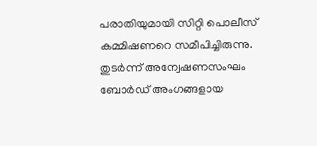പരാതിയുമായി സിറ്റി പൊലീസ് കമ്മിഷണറെ സമീപിച്ചിരുന്നു. തുടർന്ന് അന്വേഷണസംഘം ബോർഡ് അംഗങ്ങളായ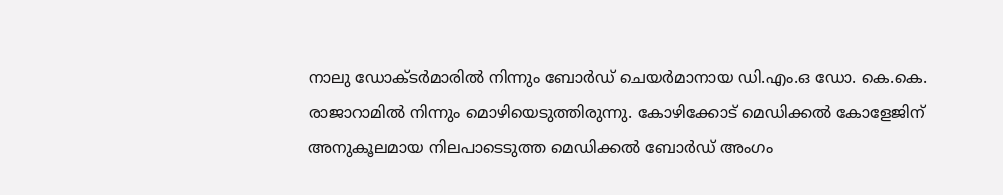നാലു ഡോക്ടർമാരിൽ നിന്നും ബോർഡ് ചെയർമാനായ ഡി.എം.ഒ ഡോ. കെ.കെ. രാജാറാമിൽ നിന്നും മൊഴിയെടുത്തിരുന്നു. കോഴിക്കോട് മെഡിക്കൽ കോളേജിന് അനുകൂലമായ നിലപാടെടുത്ത മെഡിക്കൽ ബോർഡ് അംഗം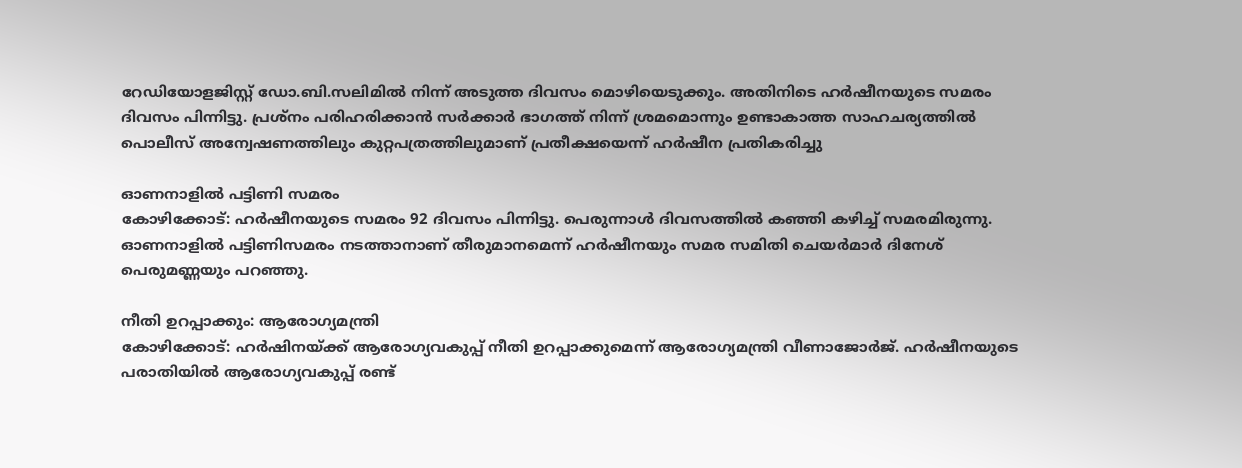റേഡിയോളജിസ്റ്റ് ഡോ.ബി.സലിമിൽ നിന്ന് അടുത്ത ദിവസം മൊഴിയെടുക്കും. അതിനിടെ ഹർഷീനയുടെ സമരം ദിവസം പിന്നിട്ടു. പ്രശ്നം പരിഹരിക്കാൻ സർക്കാർ ഭാഗത്ത് നിന്ന് ശ്രമമൊന്നും ഉണ്ടാകാത്ത സാഹചര്യത്തിൽ പൊലീസ് അന്വേഷണത്തിലും കുറ്റപത്രത്തിലുമാണ് പ്രതീക്ഷയെന്ന് ഹർഷീന പ്രതികരിച്ചു

ഓണനാളിൽ പട്ടിണി സമരം
കോഴിക്കോട്: ഹർഷീനയുടെ സമരം 92 ദിവസം പിന്നിട്ടു. പെരുന്നാൾ ദിവസത്തിൽ കഞ്ഞി കഴിച്ച് സമരമിരുന്നു. ഓണനാളിൽ പട്ടിണിസമരം നടത്താനാണ് തീരുമാനമെന്ന് ഹർഷീനയും സമര സമിതി ചെയർമാർ ദിനേശ് പെരുമണ്ണയും പറഞ്ഞു.

നീതി ഉറപ്പാക്കും: ആരോഗ്യമന്ത്രി
കോഴിക്കോട്: ഹർഷിനയ്ക്ക് ആരോഗ്യവകുപ്പ് നീതി ഉറപ്പാക്കുമെന്ന് ആരോഗ്യമന്ത്രി വീണാജോർജ്. ഹർഷീനയുടെ പരാതിയിൽ ആരോഗ്യവകുപ്പ് രണ്ട്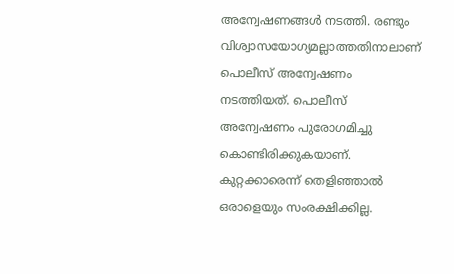അന്വേഷണങ്ങൾ നടത്തി. രണ്ടും വിശ്വാസയോഗ്യമല്ലാത്തതിനാലാണ് പൊലീസ് അന്വേഷണം നടത്തിയത്. പൊലീസ് അന്വേഷണം പുരോഗമിച്ചു കൊണ്ടിരിക്കുകയാണ്. കുറ്റക്കാരെന്ന് തെളിഞ്ഞാൽ ഒരാളെയും സംരക്ഷിക്കില്ല.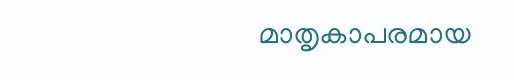മാതൃകാപരമായ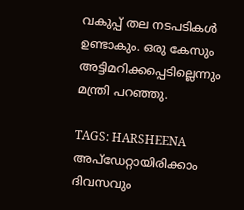വകുപ്പ് തല നടപടികൾ ഉണ്ടാകും. ഒരു കേസും അട്ടിമറിക്കപ്പെടില്ലെന്നും മന്ത്രി പറഞ്ഞു.

TAGS: HARSHEENA
അപ്ഡേറ്റായിരിക്കാം ദിവസവും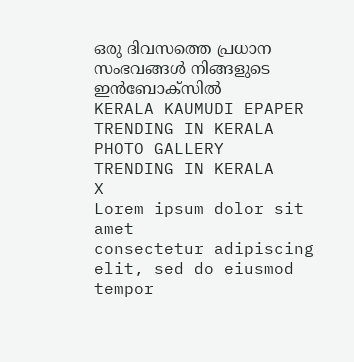ഒരു ദിവസത്തെ പ്രധാന സംഭവങ്ങൾ നിങ്ങളുടെ ഇൻബോക്സിൽ
KERALA KAUMUDI EPAPER
TRENDING IN KERALA
PHOTO GALLERY
TRENDING IN KERALA
X
Lorem ipsum dolor sit amet
consectetur adipiscing elit, sed do eiusmod tempor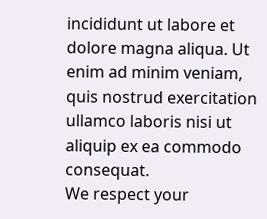incididunt ut labore et dolore magna aliqua. Ut enim ad minim veniam, quis nostrud exercitation ullamco laboris nisi ut aliquip ex ea commodo consequat.
We respect your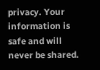privacy. Your information is safe and will never be shared.